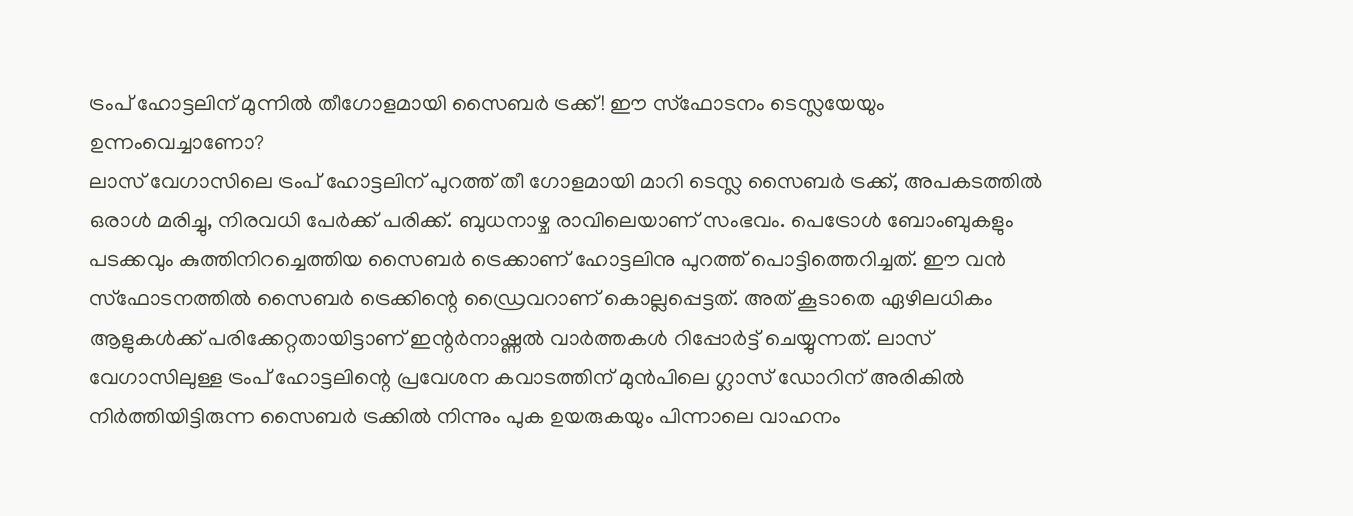ട്രംപ് ഹോട്ടലിന് മുന്നിൽ തീഗോളമായി സൈബർ ട്രക്ക്! ഈ സ്ഫോടനം ടെസ്ലയേയും ഉന്നംവെച്ചാണോ?
ലാസ് വേഗാസിലെ ട്രംപ് ഹോട്ടലിന് പുറത്ത് തീ ഗോളമായി മാറി ടെസ്ല സൈബർ ട്രക്ക്, അപകടത്തിൽ ഒരാൾ മരിച്ചു, നിരവധി പേർക്ക് പരിക്ക്. ബുധനാഴ്ച രാവിലെയാണ് സംഭവം. പെട്രോൾ ബോംബുകളും പടക്കവും കുത്തിനിറച്ചെത്തിയ സൈബർ ട്രെക്കാണ് ഹോട്ടലിനു പുറത്ത് പൊട്ടിത്തെറിച്ചത്. ഈ വൻ സ്ഫോടനത്തിൽ സൈബർ ട്രെക്കിന്റെ ഡ്രൈവറാണ് കൊല്ലപ്പെട്ടത്. അത് കൂടാതെ ഏഴിലധികം ആളുകൾക്ക് പരിക്കേറ്റതായിട്ടാണ് ഇന്റർനാഷ്ണൽ വാർത്തകൾ റിപ്പോർട്ട് ചെയ്യുന്നത്. ലാസ് വേഗാസിലുള്ള ട്രംപ് ഹോട്ടലിന്റെ പ്രവേശന കവാടത്തിന് മുൻപിലെ ഗ്ലാസ് ഡോറിന് അരികിൽ നിർത്തിയിട്ടിരുന്ന സൈബർ ട്രക്കിൽ നിന്നും പുക ഉയരുകയും പിന്നാലെ വാഹനം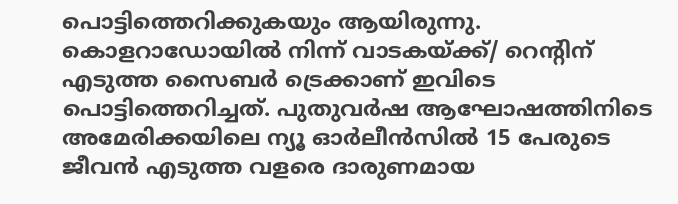പൊട്ടിത്തെറിക്കുകയും ആയിരുന്നു.
കൊളറാഡോയിൽ നിന്ന് വാടകയ്ക്ക്/ റെന്റിന് എടുത്ത സൈബർ ട്രെക്കാണ് ഇവിടെ പൊട്ടിത്തെറിച്ചത്. പുതുവർഷ ആഘോഷത്തിനിടെ അമേരിക്കയിലെ ന്യൂ ഓർലീൻസിൽ 15 പേരുടെ ജീവൻ എടുത്ത വളരെ ദാരുണമായ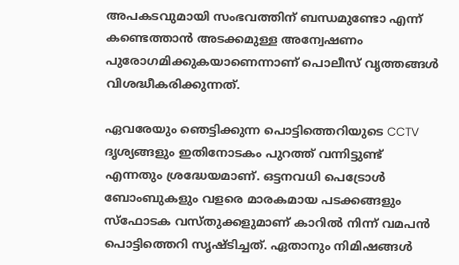അപകടവുമായി സംഭവത്തിന് ബന്ധമുണ്ടോ എന്ന് കണ്ടെത്താൻ അടക്കമുള്ള അന്വേഷണം പുരോഗമിക്കുകയാണെന്നാണ് പൊലീസ് വൃത്തങ്ങൾ വിശദ്ധീകരിക്കുന്നത്.

ഏവരേയും ഞെട്ടിക്കുന്ന പൊട്ടിത്തെറിയുടെ CCTV ദൃശ്യങ്ങളും ഇതിനോടകം പുറത്ത് വന്നിട്ടുണ്ട് എന്നതും ശ്രദ്ധേയമാണ്. ഒട്ടനവധി പെട്രോൾ ബോംബുകളും വളരെ മാരകമായ പടക്കങ്ങളും സ്ഫോടക വസ്തുക്കളുമാണ് കാറിൽ നിന്ന് വമപൻ പൊട്ടിത്തെറി സൃഷ്ടിച്ചത്. ഏതാനും നിമിഷങ്ങൾ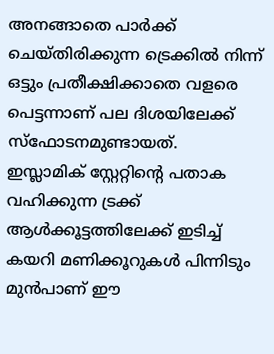അനങ്ങാതെ പാർക്ക് ചെയ്തിരിക്കുന്ന ട്രെക്കിൽ നിന്ന് ഒട്ടും പ്രതീക്ഷിക്കാതെ വളരെ പെട്ടന്നാണ് പല ദിശയിലേക്ക് സ്ഫോടനമുണ്ടായത്.
ഇസ്ലാമിക് സ്റ്റേറ്റിന്റെ പതാക വഹിക്കുന്ന ട്രക്ക് ആൾക്കൂട്ടത്തിലേക്ക് ഇടിച്ച് കയറി മണിക്കൂറുകൾ പിന്നിടും മുൻപാണ് ഈ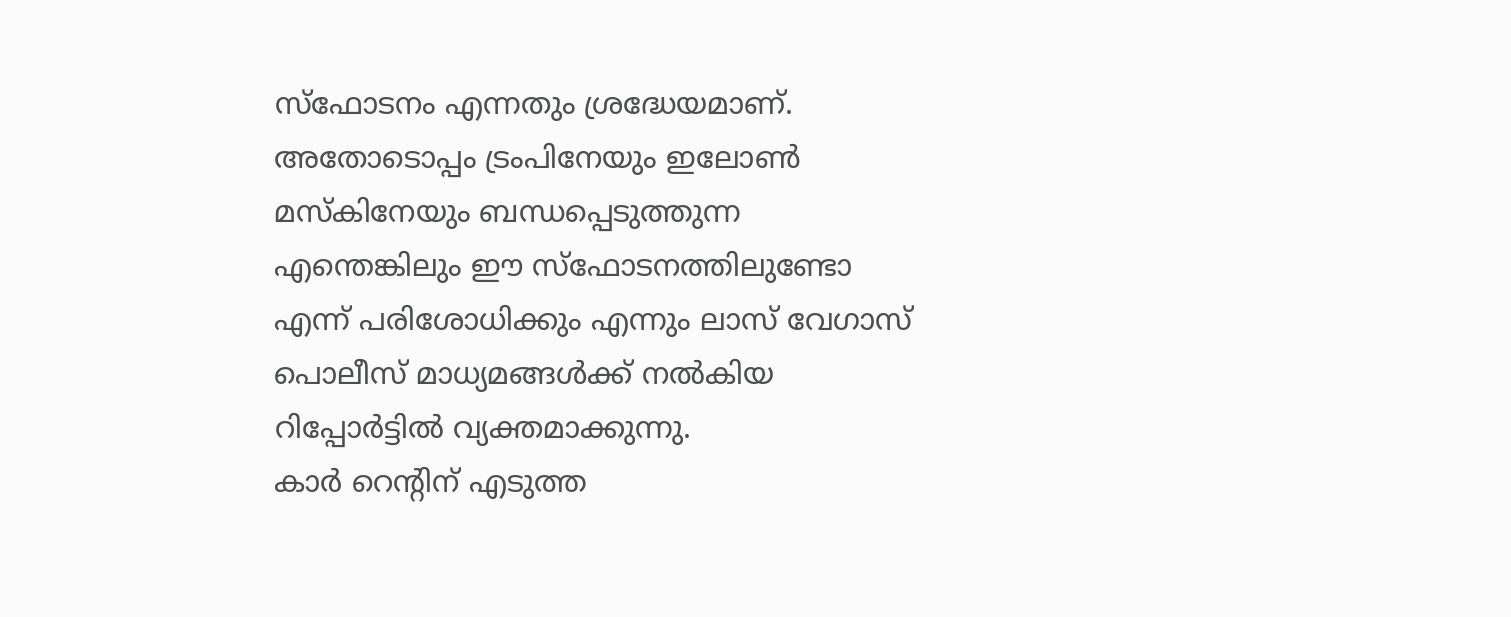സ്ഫോടനം എന്നതും ശ്രദ്ധേയമാണ്. അതോടൊപ്പം ട്രംപിനേയും ഇലോൺ മസ്കിനേയും ബന്ധപ്പെടുത്തുന്ന എന്തെങ്കിലും ഈ സ്ഫോടനത്തിലുണ്ടോ എന്ന് പരിശോധിക്കും എന്നും ലാസ് വേഗാസ് പൊലീസ് മാധ്യമങ്ങൾക്ക് നൽകിയ റിപ്പോർട്ടിൽ വ്യക്തമാക്കുന്നു.
കാർ റെന്റിന് എടുത്ത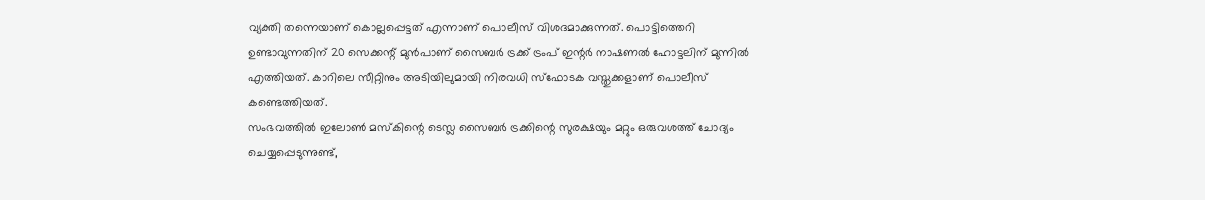വ്യക്തി തന്നെയാണ് കൊല്ലപ്പെട്ടത് എന്നാണ് പൊലീസ് വിശദമാക്കുന്നത്. പൊട്ടിത്തെറി ഉണ്ടാവുന്നതിന് 20 സെക്കന്റ് മുൻപാണ് സൈബർ ട്രക്ക് ട്രംപ് ഇന്റർ നാഷണൽ ഹോട്ടലിന് മുന്നിൽ എത്തിയത്. കാറിലെ സീറ്റിനും അടിയിലുമായി നിരവധി സ്ഫോടക വസ്തുക്കളാണ് പൊലീസ് കണ്ടെത്തിയത്.
സംഭവത്തിൽ ഇലോൺ മസ്കിന്റെ ടെസ്ല സൈബർ ട്രക്കിന്റെ സുരക്ഷയും മറ്റും ഒരുവശത്ത് ചോദ്യം ചെയ്യപ്പെടുന്നുണ്ട്,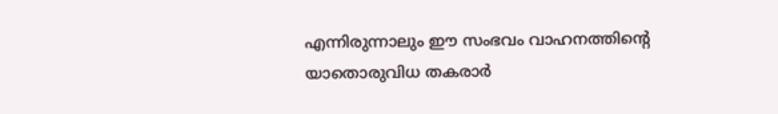എന്നിരുന്നാലും ഈ സംഭവം വാഹനത്തിന്റെ യാതൊരുവിധ തകരാർ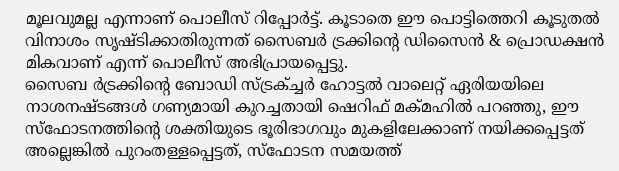മൂലവുമല്ല എന്നാണ് പൊലീസ് റിപ്പോർട്ട്. കൂടാതെ ഈ പൊട്ടിത്തെറി കൂടുതൽ വിനാശം സൃഷ്ടിക്കാതിരുന്നത് സൈബർ ട്രക്കിന്റെ ഡിസൈൻ & പ്രൊഡക്ഷൻ മികവാണ് എന്ന് പൊലീസ് അഭിപ്രായപ്പെട്ടു.
സൈബ ർട്രക്കിൻ്റെ ബോഡി സ്ട്രക്ച്ചർ ഹോട്ടൽ വാലെറ്റ് ഏരിയയിലെ നാശനഷ്ടങ്ങൾ ഗണ്യമായി കുറച്ചതായി ഷെറിഫ് മക്മഹിൽ പറഞ്ഞു, ഈ സ്ഫോടനത്തിൻ്റെ ശക്തിയുടെ ഭൂരിഭാഗവും മുകളിലേക്കാണ് നയിക്കപ്പെട്ടത് അല്ലെങ്കിൽ പുറംതള്ളപ്പെട്ടത്, സ്ഫോടന സമയത്ത്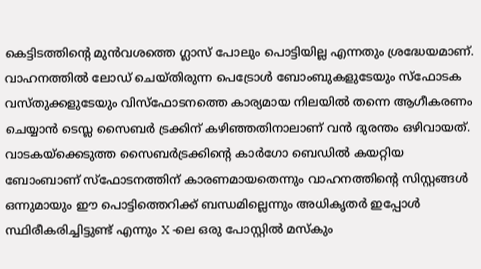കെട്ടിടത്തിൻ്റെ മുൻവശത്തെ ഗ്ലാസ് പോലും പൊട്ടിയില്ല എന്നതും ശ്രദ്ധേയമാണ്.
വാഹനത്തിൽ ലോഡ് ചെയ്തിരുന്ന പെട്രോൾ ബോംബുകളുടേയും സ്ഫോടക വസ്തുക്കളുടേയും വിസ്ഫോടനത്തെ കാര്യമായ നിലയിൽ തന്നെ ആഗീകരണം ചെയ്യാൻ ടെസ്ല സൈബർ ട്രക്കിന് കഴിഞ്ഞതിനാലാണ് വൻ ദുരന്തം ഒഴിവായത്. വാടകയ്ക്കെടുത്ത സൈബർട്രക്കിൻ്റെ കാർഗോ ബെഡിൽ കയറ്റിയ ബോംബാണ് സ്ഫോടനത്തിന് കാരണമായതെന്നും വാഹനത്തിന്റെ സിസ്റ്റങ്ങൾ ഒന്നുമായും ഈ പൊട്ടിത്തെറിക്ക് ബന്ധമില്ലെന്നും അധികൃതർ ഇപ്പോൾ സ്ഥിരീകരിച്ചിട്ടുണ്ട് എന്നും X -ലെ ഒരു പോസ്റ്റിൽ മസ്കും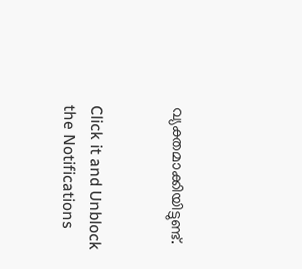വ്യക്തമാക്കിയിട്ടുണ്ട്.


Click it and Unblock the Notifications